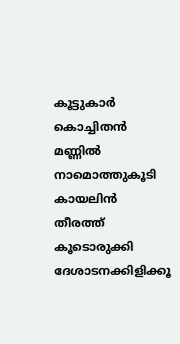കൂട്ടുകാർ
കൊച്ചിതൻ മണ്ണിൽ
നാമൊത്തുകൂടി
കായലിൻ തീരത്ത്
കൂടൊരുക്കി
ദേശാടനക്കിളിക്കൂ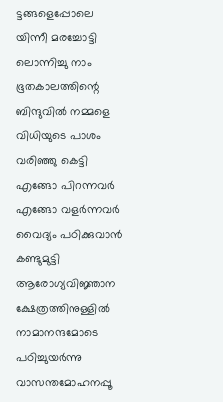ട്ടങ്ങളെപ്പോലെ
യിന്നീ മരച്ചോട്ടി
ലൊന്നിച്ചു നാം
ഭൂതകാലത്തിന്റെ
ബിന്ദുവിൽ നമ്മളെ
വിധിയുടെ പാശം
വരിഞ്ഞു കെട്ടി
എങ്ങോ പിറന്നവർ
എങ്ങോ വളർന്നവർ
വൈദ്യം പഠിക്കുവാൻ
കണ്ടുമുട്ടി
ആരോഗ്യവിജ്ഞാന
ക്ഷേത്രത്തിനുള്ളിൽ
നാമാനന്ദമോടെ
പഠിച്ചുയർന്നു
വാസന്തമോഹനപ്പൂ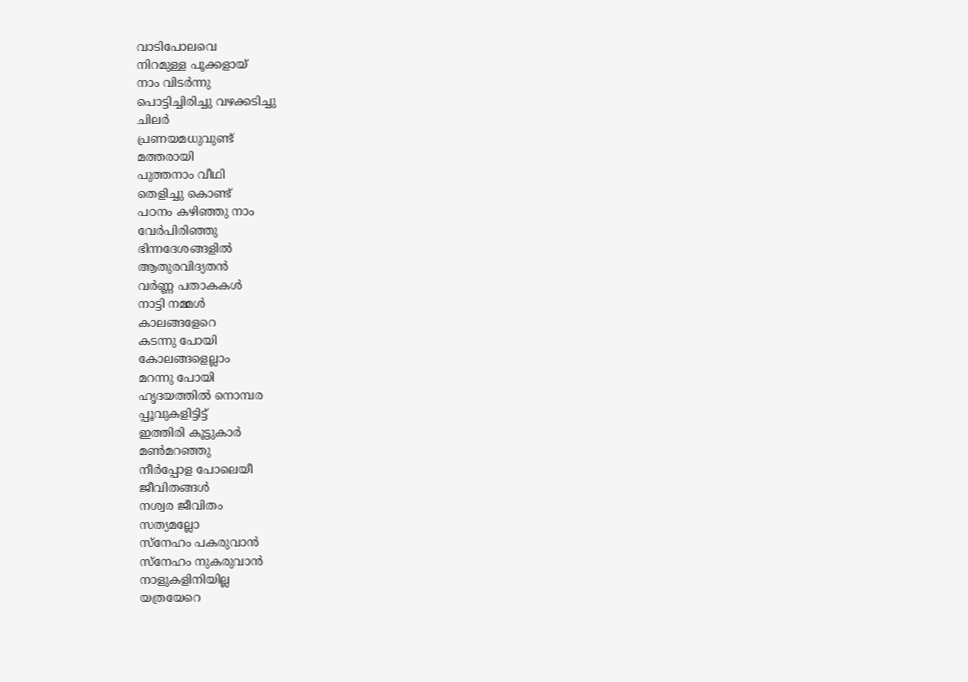വാടിപോലവെ
നിറമുള്ള പൂക്കളായ്
നാം വിടർന്നു
പൊട്ടിച്ചിരിച്ചു വഴക്കടിച്ചു
ചിലർ
പ്രണയമധുവുണ്ട്
മത്തരായി
പുത്തനാം വീഥി
തെളിച്ചു കൊണ്ട്
പഠനം കഴിഞ്ഞു നാം
വേർപിരിഞ്ഞു
ഭിന്നദേശങ്ങളിൽ
ആതുരവിദ്യതൻ
വർണ്ണ പതാകകൾ
നാട്ടി നമ്മൾ
കാലങ്ങളേറെ
കടന്നു പോയി
കോലങ്ങളെല്ലാം
മറന്നു പോയി
ഹൃദയത്തിൽ നൊമ്പര
പ്പൂവുകളിട്ടിട്ട്
ഇത്തിരി കൂട്ടുകാർ
മൺമറഞ്ഞു
നീർപ്പോള പോലെയീ
ജീവിതങ്ങൾ
നശ്വര ജീവിതം
സത്യമല്ലോ
സ്നേഹം പകരുവാൻ
സ്നേഹം നുകരുവാൻ
നാളുകളിനിയില്ല
യത്രയേറെ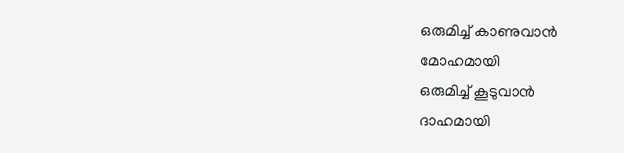ഒരുമിച്ച് കാണുവാൻ
മോഹമായി
ഒരുമിച്ച് കൂടുവാൻ
ദാഹമായി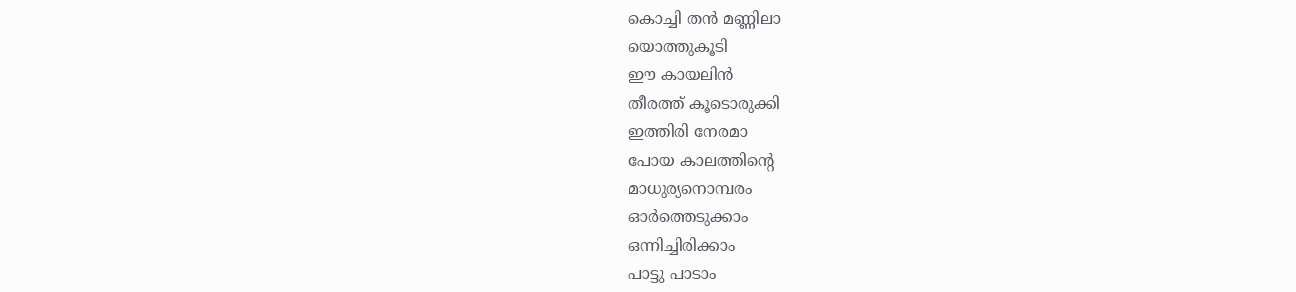കൊച്ചി തൻ മണ്ണിലാ
യൊത്തുകൂടി
ഈ കായലിൻ
തീരത്ത് കൂടൊരുക്കി
ഇത്തിരി നേരമാ
പോയ കാലത്തിന്റെ
മാധുര്യനൊമ്പരം
ഓർത്തെടുക്കാം
ഒന്നിച്ചിരിക്കാം
പാട്ടു പാടാം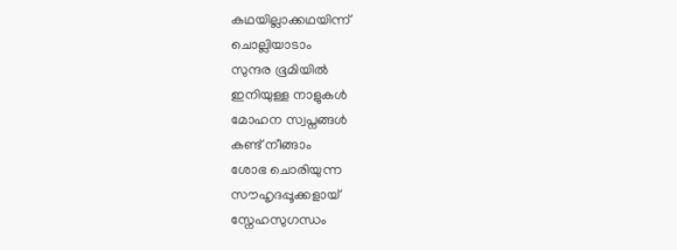കഥയില്ലാക്കഥയിന്ന്
ചൊല്ലിയാടാം
സുന്ദര ഭൂമിയിൽ
ഇനിയുള്ള നാളുകൾ
മോഹന സ്വപ്നങ്ങൾ
കണ്ട് നീങ്ങാം
ശോഭ ചൊരിയുന്ന
സൗഹൃദപ്പൂക്കളായ്
സ്നേഹസുഗന്ധം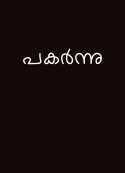പകർന്നു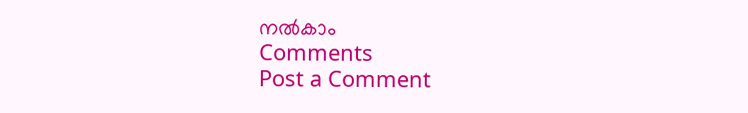നൽകാം
Comments
Post a Comment